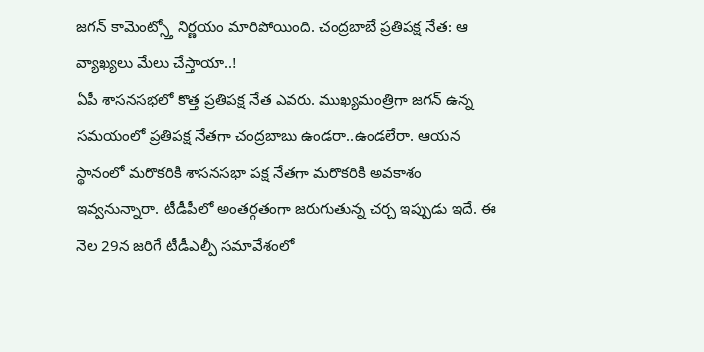జగన్ కామెంట్స్తో నిర్ణయం మారిపోయింది. చంద్రబాబే ప్రతిపక్ష నేత: ఆ వ్యాఖ్యలు మేలు చేస్తాయా..!
ఏపీ శాసనసభలో కొత్త ప్రతిపక్ష నేత ఎవరు. ముఖ్యమంత్రిగా జగన్ ఉన్న సమయంలో ప్రతిపక్ష నేతగా చంద్రబాబు ఉండరా..ఉండలేరా. ఆయన స్థానంలో మరొకరికి శాసనసభా పక్ష నేతగా మరొకరికి అవకాశం ఇవ్వనున్నారా. టీడీపీలో అంతర్గతంగా జరుగుతున్న చర్చ ఇప్పుడు ఇదే. ఈ నెల 29న జరిగే టీడీఎల్పీ సమావేశంలో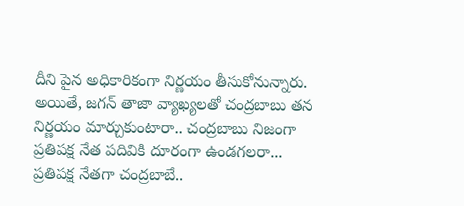దీని పైన అధికారికంగా నిర్ణయం తీసుకోనున్నారు. అయితే, జగన్ తాజా వ్యాఖ్యలతో చంద్రబాబు తన నిర్ణయం మార్చుకుంటారా.. చంద్రబాబు నిజంగా ప్రతిపక్ష నేత పదివికి దూరంగా ఉండగలరా...
ప్రతిపక్ష నేతగా చంద్రబాబే..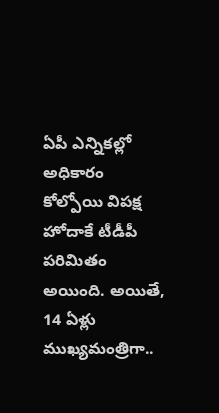ఏపీ ఎన్నికల్లో అధికారం కోల్పోయి విపక్ష హోదాకే టీడీపీ పరిమితం అయింది. అయితే, 14 ఏళ్లు ముఖ్యమంత్రిగా..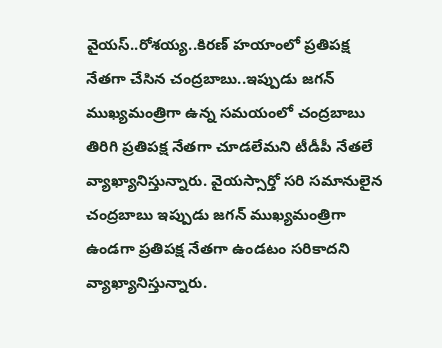వైయస్..రోశయ్య..కిరణ్ హయాంలో ప్రతిపక్ష నేతగా చేసిన చంద్రబాబు..ఇప్పుడు జగన్ ముఖ్యమంత్రిగా ఉన్న సమయంలో చంద్రబాబు తిరిగి ప్రతిపక్ష నేతగా చూడలేమని టీడీపీ నేతలే వ్యాఖ్యానిస్తున్నారు. వైయస్సార్తో సరి సమానులైన చంద్రబాబు ఇప్పుడు జగన్ ముఖ్యమంత్రిగా ఉండగా ప్రతిపక్ష నేతగా ఉండటం సరికాదని వ్యాఖ్యానిస్తున్నారు.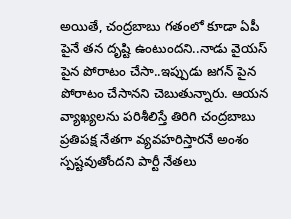అయితే, చంద్రబాబు గతంలో కూడా ఏపీ పైనే తన దృష్టి ఉంటుందని..నాడు వైయస్ పైన పోరాటం చేసా..ఇప్పుడు జగన్ పైన పోరాటం చేసానని చెబుతున్నారు. ఆయన వ్యాఖ్యలను పరిశీలిస్తే తిరిగి చంద్రబాబు ప్రతిపక్ష నేతగా వ్యవహరిస్తారనే అంశం స్పష్టవుతోందని పార్టీ నేతలు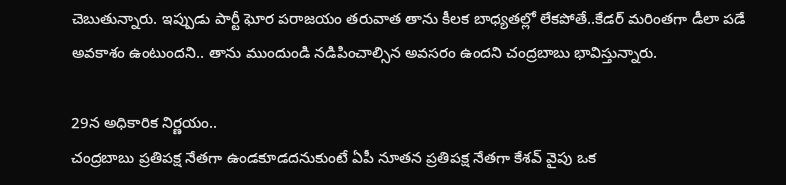చెబుతున్నారు. ఇప్పుడు పార్టీ ఘోర పరాజయం తరువాత తాను కీలక బాధ్యతల్లో లేకపోతే..కేడర్ మరింతగా డీలా పడే అవకాశం ఉంటుందని.. తాను ముందుండి నడిపించాల్సిన అవసరం ఉందని చంద్రబాబు భావిస్తున్నారు.

29న అధికారిక నిర్ణయం..
చంద్రబాబు ప్రతిపక్ష నేతగా ఉండకూడదనుకుంటే ఏపీ నూతన ప్రతిపక్ష నేతగా కేశవ్ వైపు ఒక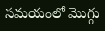సమయంలో మొగ్గు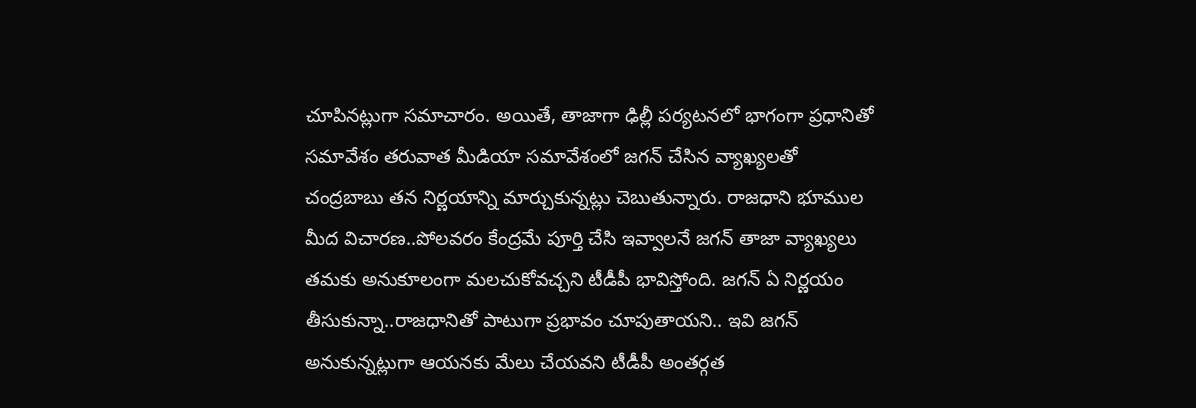చూపినట్లుగా సమాచారం. అయితే, తాజాగా ఢిల్లీ పర్యటనలో భాగంగా ప్రధానితో సమావేశం తరువాత మీడియా సమావేశంలో జగన్ చేసిన వ్యాఖ్యలతో చంద్రబాబు తన నిర్ణయాన్ని మార్చుకున్నట్లు చెబుతున్నారు. రాజధాని భూముల మీద విచారణ..పోలవరం కేంద్రమే పూర్తి చేసి ఇవ్వాలనే జగన్ తాజా వ్యాఖ్యలు తమకు అనుకూలంగా మలచుకోవచ్చని టీడీపీ భావిస్తోంది. జగన్ ఏ నిర్ణయం తీసుకున్నా..రాజధానితో పాటుగా ప్రభావం చూపుతాయని.. ఇవి జగన్ అనుకున్నట్లుగా ఆయనకు మేలు చేయవని టీడీపీ అంతర్గత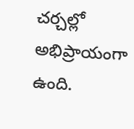చర్చల్లో అభిప్రాయంగా ఉంది.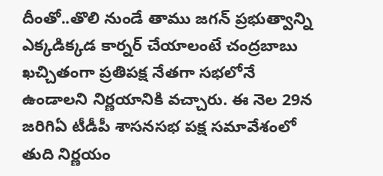దీంతో..తొలి నుండే తాము జగన్ ప్రభుత్వాన్ని ఎక్కడిక్కడ కార్నర్ చేయాలంటే చంద్రబాబు ఖచ్చితంగా ప్రతిపక్ష నేతగా సభలోనే ఉండాలని నిర్ణయానికి వచ్చారు. ఈ నెల 29న జరిగిఏ టీడీపీ శాసనసభ పక్ష సమావేశంలో తుది నిర్ణయం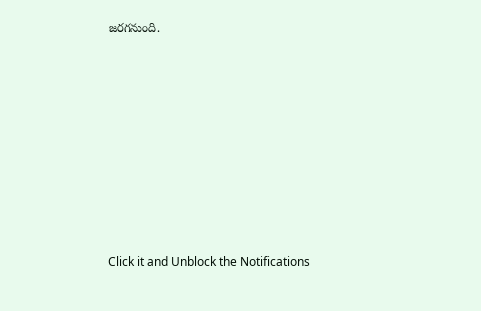జరగనుంది.












Click it and Unblock the Notifications